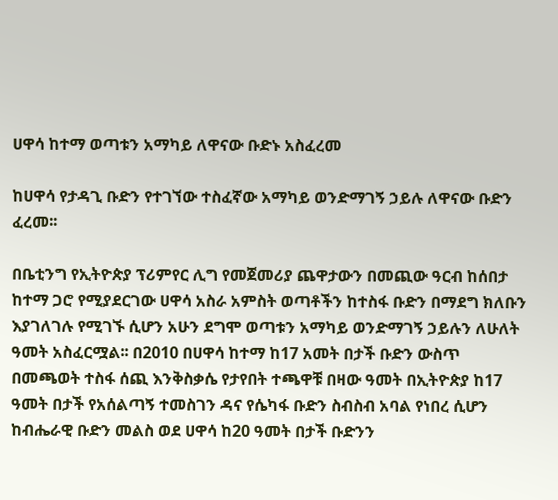ሀዋሳ ከተማ ወጣቱን አማካይ ለዋናው ቡድኑ አስፈረመ

ከሀዋሳ የታዳጊ ቡድን የተገኘው ተስፈኛው አማካይ ወንድማገኝ ኃይሉ ለዋናው ቡድን ፈረመ፡፡

በቤቲንግ የኢትዮጵያ ፕሪምየር ሊግ የመጀመሪያ ጨዋታውን በመጪው ዓርብ ከሰበታ ከተማ ጋሮ የሚያደርገው ሀዋሳ አስራ አምስት ወጣቶችን ከተስፋ ቡድን በማደግ ክለቡን እያገለገሉ የሚገኙ ሲሆን አሁን ደግሞ ወጣቱን አማካይ ወንድማገኝ ኃይሉን ለሁለት ዓመት አስፈርሟል፡፡ በ2010 በሀዋሳ ከተማ ከ17 አመት በታች ቡድን ውስጥ በመጫወት ተስፋ ሰጪ እንቅስቃሴ የታየበት ተጫዋቹ በዛው ዓመት በኢትዮጵያ ከ17 ዓመት በታች የአሰልጣኝ ተመስገን ዳና የሴካፋ ቡድን ስብስብ አባል የነበረ ሲሆን ከብሔራዊ ቡድን መልስ ወደ ሀዋሳ ከ20 ዓመት በታች ቡድንን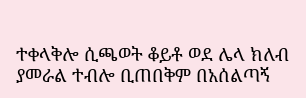ተቀላቅሎ ሲጫወት ቆይቶ ወደ ሌላ ክለብ ያመራል ተብሎ ቢጠበቅም በአሰልጣኝ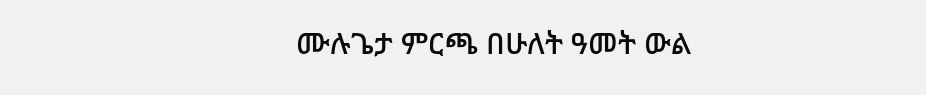ሙሉጌታ ምርጫ በሁለት ዓመት ውል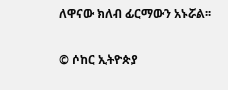ለዋናው ክለብ ፊርማውን አኑሯል፡፡


© ሶከር ኢትዮጵያ